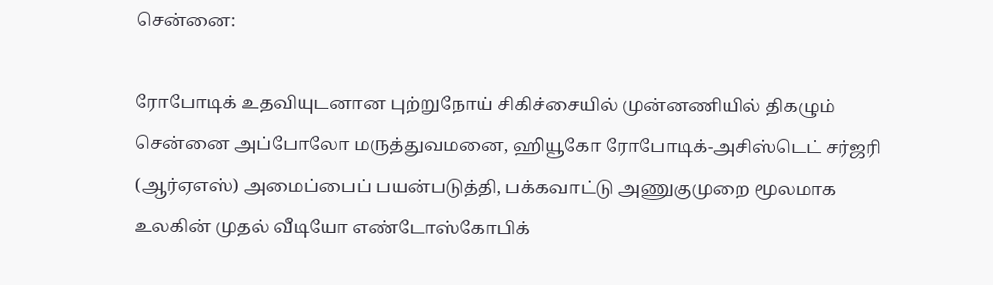சென்னை:

ரோபோடிக் உதவியுடனான புற்றுநோய் சிகிச்சையில் முன்னணியில் திகழும் சென்னை அப்போலோ மருத்துவமனை, ஹியூகோ ரோபோடிக்-அசிஸ்டெட் சர்ஜரி (ஆர்ஏஎஸ்) அமைப்பைப் பயன்படுத்தி, பக்கவாட்டு அணுகுமுறை மூலமாக உலகின் முதல் வீடியோ எண்டோஸ்கோபிக்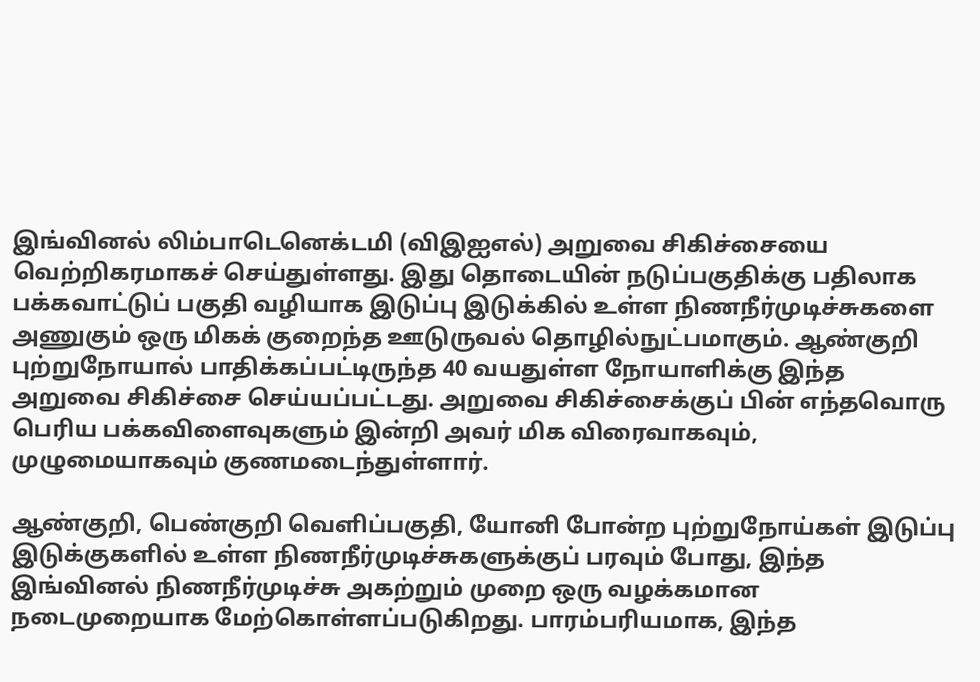இங்வினல் லிம்பாடெனெக்டமி (விஇஐஎல்) அறுவை சிகிச்சையை வெற்றிகரமாகச் செய்துள்ளது. இது தொடையின் நடுப்பகுதிக்கு பதிலாக பக்கவாட்டுப் பகுதி வழியாக இடுப்பு இடுக்கில் உள்ள நிணநீர்முடிச்சுகளை அணுகும் ஒரு மிகக் குறைந்த ஊடுருவல் தொழில்நுட்பமாகும். ஆண்குறி புற்றுநோயால் பாதிக்கப்பட்டிருந்த 40 வயதுள்ள நோயாளிக்கு இந்த அறுவை சிகிச்சை செய்யப்பட்டது. அறுவை சிகிச்சைக்குப் பின் எந்தவொரு பெரிய பக்கவிளைவுகளும் இன்றி அவர் மிக விரைவாகவும், முழுமையாகவும் குணமடைந்துள்ளார்.

ஆண்குறி, பெண்குறி வெளிப்பகுதி, யோனி போன்ற புற்றுநோய்கள் இடுப்பு இடுக்குகளில் உள்ள நிணநீர்முடிச்சுகளுக்குப் பரவும் போது, இந்த இங்வினல் நிணநீர்முடிச்சு அகற்றும் முறை ஒரு வழக்கமான நடைமுறையாக மேற்கொள்ளப்படுகிறது. பாரம்பரியமாக, இந்த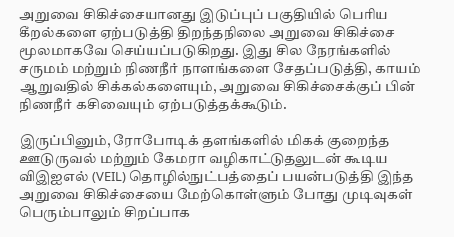அறுவை சிகிச்சையானது இடுப்புப் பகுதியில் பெரிய கீறல்களை ஏற்படுத்தி திறந்தநிலை அறுவை சிகிச்சை மூலமாகவே செய்யப்படுகிறது. இது சில நேரங்களில் சருமம் மற்றும் நிணநீர் நாளங்களை சேதப்படுத்தி, காயம் ஆறுவதில் சிக்கல்களையும், அறுவை சிகிச்சைக்குப் பின் நிணநீர் கசிவையும் ஏற்படுத்தக்கூடும்.

இருப்பினும், ரோபோடிக் தளங்களில் மிகக் குறைந்த ஊடுருவல் மற்றும் கேமரா வழிகாட்டுதலுடன் கூடிய விஇஐஎல் (VEIL) தொழில்நுட்பத்தைப் பயன்படுத்தி இந்த அறுவை சிகிச்சையை மேற்கொள்ளும் போது முடிவுகள் பெரும்பாலும் சிறப்பாக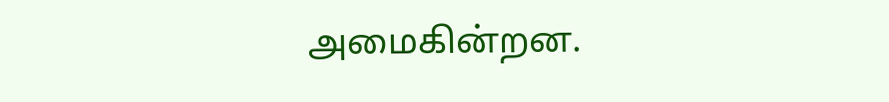அமைகின்றன.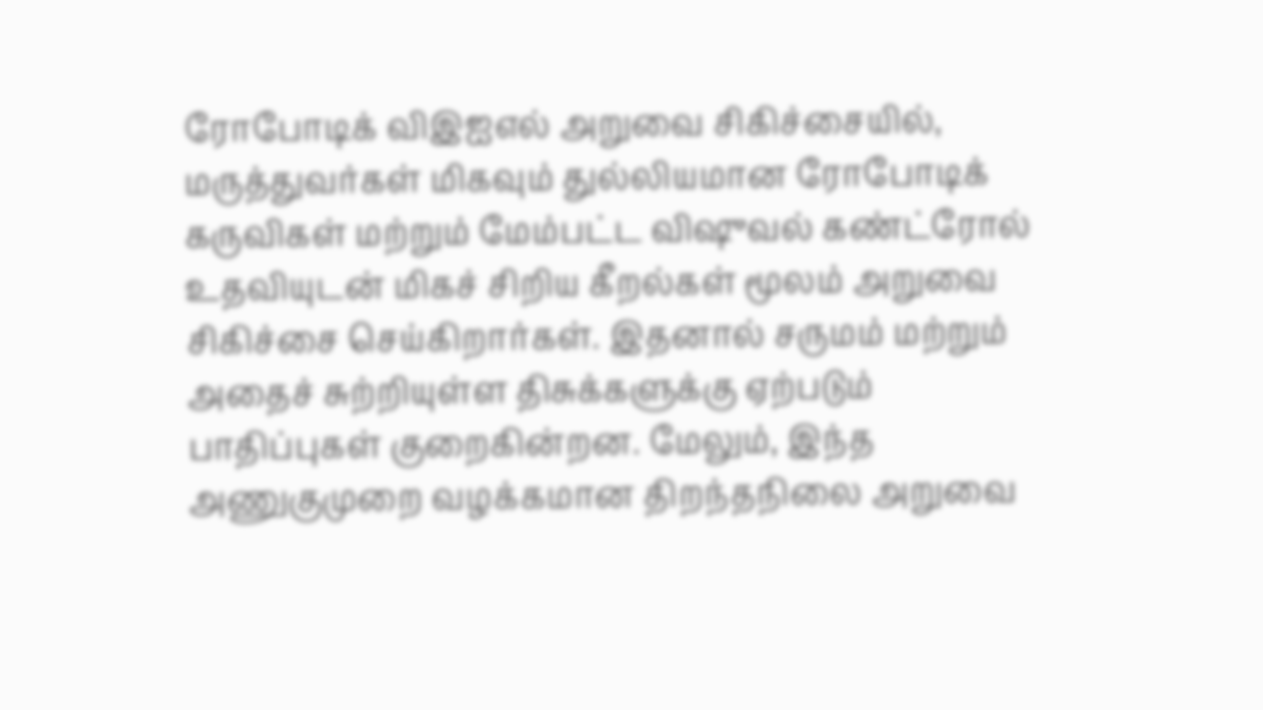ரோபோடிக் விஇஐஎல் அறுவை சிகிச்சையில், மருத்துவர்கள் மிகவும் துல்லியமான ரோபோடிக் கருவிகள் மற்றும் மேம்பட்ட விஷுவல் கண்ட்ரோல் உதவியுடன் மிகச் சிறிய கீறல்கள் மூலம் அறுவை சிகிச்சை செய்கிறார்கள். இதனால் சருமம் மற்றும் அதைச் சுற்றியுள்ள திசுக்களுக்கு ஏற்படும் பாதிப்புகள் குறைகின்றன. மேலும், இந்த அணுகுமுறை வழக்கமான திறந்தநிலை அறுவை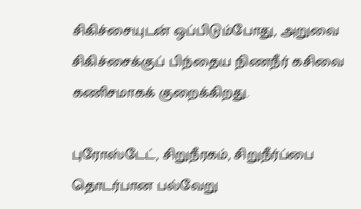சிகிச்சையுடன் ஒப்பிடும்போது, அறுவை சிகிச்சைக்குப் பிந்தைய நிணநீர் கசிவை கணிசமாகக் குறைக்கிறது.

புரோஸ்டேட், சிறுநீரகம், சிறுநீர்ப்பை தொடர்பான பல்வேறு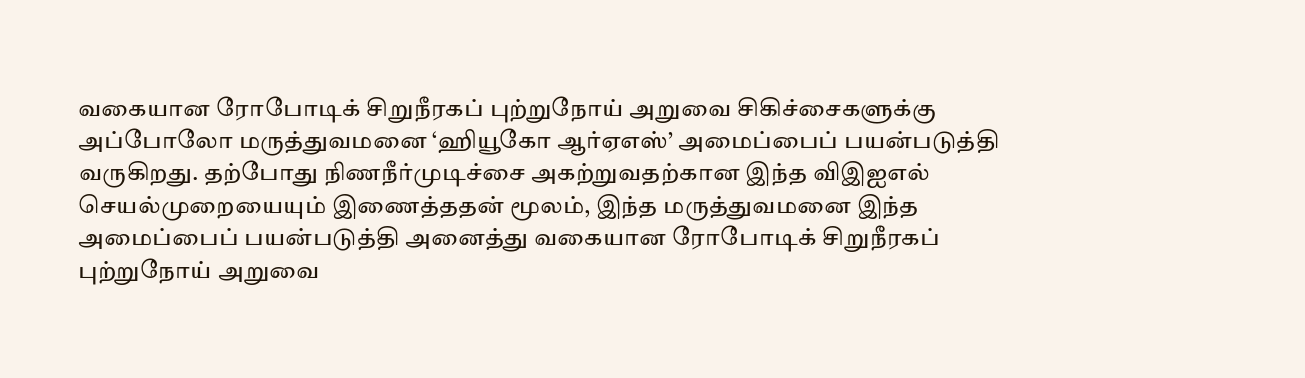வகையான ரோபோடிக் சிறுநீரகப் புற்றுநோய் அறுவை சிகிச்சைகளுக்கு அப்போலோ மருத்துவமனை ‘ஹியூகோ ஆர்ஏஎஸ்’ அமைப்பைப் பயன்படுத்தி வருகிறது. தற்போது நிணநீர்முடிச்சை அகற்றுவதற்கான இந்த விஇஐஎல் செயல்முறையையும் இணைத்ததன் மூலம், இந்த மருத்துவமனை இந்த அமைப்பைப் பயன்படுத்தி அனைத்து வகையான ரோபோடிக் சிறுநீரகப் புற்றுநோய் அறுவை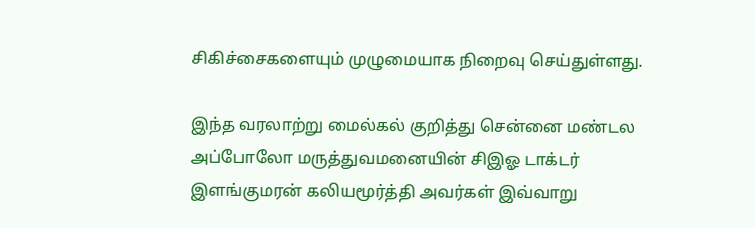சிகிச்சைகளையும் முழுமையாக நிறைவு செய்துள்ளது.

இந்த வரலாற்று மைல்கல் குறித்து சென்னை மண்டல அப்போலோ மருத்துவமனையின் சிஇஓ டாக்டர் இளங்குமரன் கலியமூர்த்தி அவர்கள் இவ்வாறு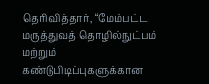தெரிவித்தார், “மேம்பட்ட மருத்துவத் தொழில்நுட்பம் மற்றும் கண்டுபிடிப்புகளுக்கான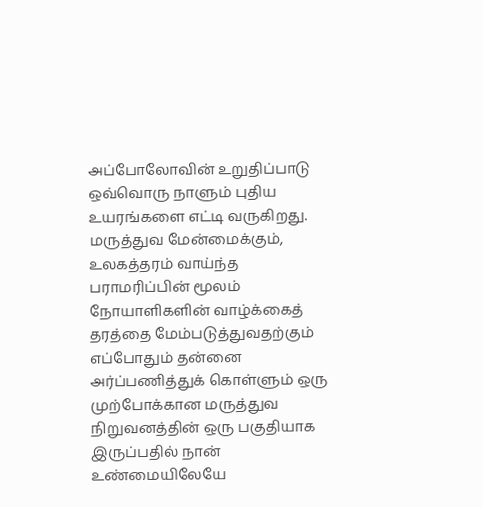அப்போலோவின் உறுதிப்பாடு ஒவ்வொரு நாளும் புதிய உயரங்களை எட்டி வருகிறது. மருத்துவ மேன்மைக்கும், உலகத்தரம் வாய்ந்த பராமரிப்பின் மூலம் நோயாளிகளின் வாழ்க்கைத் தரத்தை மேம்படுத்துவதற்கும் எப்போதும் தன்னை அர்ப்பணித்துக் கொள்ளும் ஒரு முற்போக்கான மருத்துவ நிறுவனத்தின் ஒரு பகுதியாக இருப்பதில் நான் உண்மையிலேயே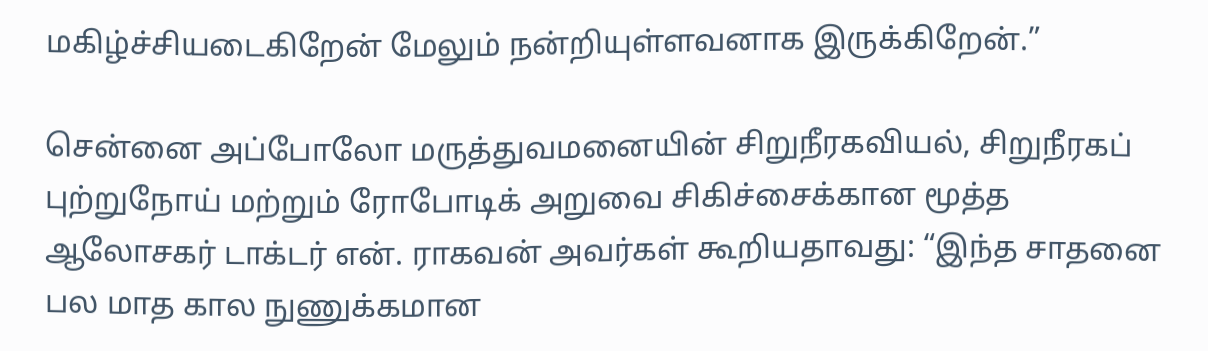மகிழ்ச்சியடைகிறேன் மேலும் நன்றியுள்ளவனாக இருக்கிறேன்.”

சென்னை அப்போலோ மருத்துவமனையின் சிறுநீரகவியல், சிறுநீரகப் புற்றுநோய் மற்றும் ரோபோடிக் அறுவை சிகிச்சைக்கான மூத்த ஆலோசகர் டாக்டர் என். ராகவன் அவர்கள் கூறியதாவது: “இந்த சாதனை பல மாத கால நுணுக்கமான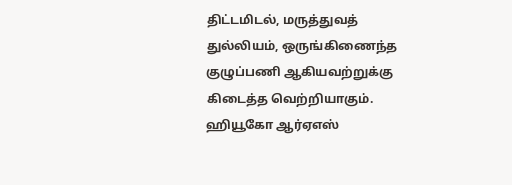திட்டமிடல், மருத்துவத் துல்லியம், ஒருங்கிணைந்த குழுப்பணி ஆகியவற்றுக்கு கிடைத்த வெற்றியாகும். ஹியூகோ ஆர்ஏஎஸ்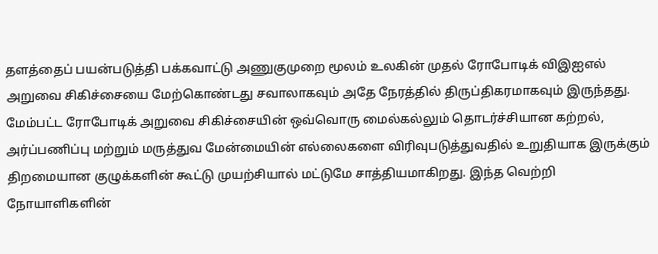தளத்தைப் பயன்படுத்தி பக்கவாட்டு அணுகுமுறை மூலம் உலகின் முதல் ரோபோடிக் விஇஐஎல் அறுவை சிகிச்சையை மேற்கொண்டது சவாலாகவும் அதே நேரத்தில் திருப்திகரமாகவும் இருந்தது. மேம்பட்ட ரோபோடிக் அறுவை சிகிச்சையின் ஒவ்வொரு மைல்கல்லும் தொடர்ச்சியான கற்றல், அர்ப்பணிப்பு மற்றும் மருத்துவ மேன்மையின் எல்லைகளை விரிவுபடுத்துவதில் உறுதியாக இருக்கும் திறமையான குழுக்களின் கூட்டு முயற்சியால் மட்டுமே சாத்தியமாகிறது. இந்த வெற்றி நோயாளிகளின்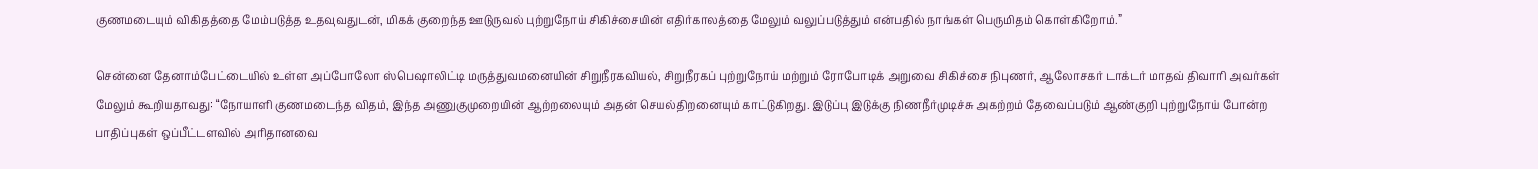குணமடையும் விகிதத்தை மேம்படுத்த உதவுவதுடன், மிகக் குறைந்த ஊடுருவல் புற்றுநோய் சிகிச்சையின் எதிர்காலத்தை மேலும் வலுப்படுத்தும் என்பதில் நாங்கள் பெருமிதம் கொள்கிறோம்.”

சென்னை தேனாம்பேட்டையில் உள்ள அப்போலோ ஸ்பெஷாலிட்டி மருத்துவமனையின் சிறுநீரகவியல், சிறுநீரகப் புற்றுநோய் மற்றும் ரோபோடிக் அறுவை சிகிச்சை நிபுணர், ஆலோசகர் டாக்டர் மாதவ் திவாரி அவர்கள் மேலும் கூறியதாவது: “நோயாளி குணமடைந்த விதம், இந்த அணுகுமுறையின் ஆற்றலையும் அதன் செயல்திறனையும் காட்டுகிறது. இடுப்பு இடுக்கு நிணநீர்முடிச்சு அகற்றம் தேவைப்படும் ஆண்குறி புற்றுநோய் போன்ற பாதிப்புகள் ஒப்பீட்டளவில் அரிதானவை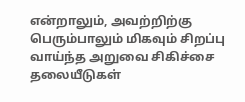என்றாலும், அவற்றிற்கு பெரும்பாலும் மிகவும் சிறப்பு வாய்ந்த அறுவை சிகிச்சை தலையீடுகள்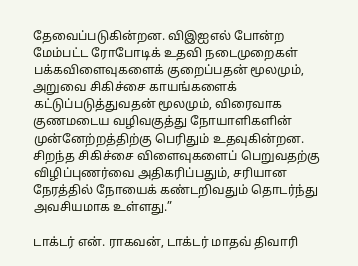தேவைப்படுகின்றன. விஇஐஎல் போன்ற மேம்பட்ட ரோபோடிக் உதவி நடைமுறைகள் பக்கவிளைவுகளைக் குறைப்பதன் மூலமும், அறுவை சிகிச்சை காயங்களைக் கட்டுப்படுத்துவதன் மூலமும், விரைவாக குணமடைய வழிவகுத்து நோயாளிகளின் முன்னேற்றத்திற்கு பெரிதும் உதவுகின்றன. சிறந்த சிகிச்சை விளைவுகளைப் பெறுவதற்கு விழிப்புணர்வை அதிகரிப்பதும், சரியான நேரத்தில் நோயைக் கண்டறிவதும் தொடர்ந்து அவசியமாக உள்ளது.”

டாக்டர் என். ராகவன், டாக்டர் மாதவ் திவாரி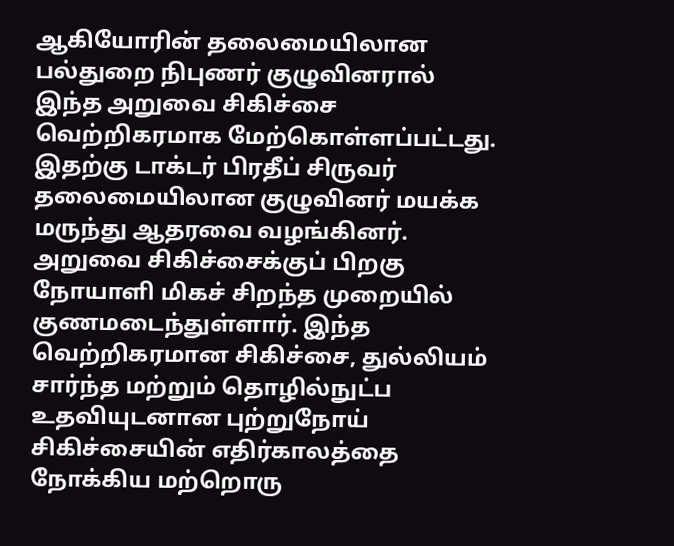ஆகியோரின் தலைமையிலான பல்துறை நிபுணர் குழுவினரால் இந்த அறுவை சிகிச்சை வெற்றிகரமாக மேற்கொள்ளப்பட்டது. இதற்கு டாக்டர் பிரதீப் சிருவர் தலைமையிலான குழுவினர் மயக்க மருந்து ஆதரவை வழங்கினர். அறுவை சிகிச்சைக்குப் பிறகு நோயாளி மிகச் சிறந்த முறையில் குணமடைந்துள்ளார். இந்த வெற்றிகரமான சிகிச்சை, துல்லியம் சார்ந்த மற்றும் தொழில்நுட்ப உதவியுடனான புற்றுநோய் சிகிச்சையின் எதிர்காலத்தை நோக்கிய மற்றொரு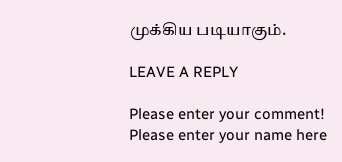முக்கிய படியாகும்.

LEAVE A REPLY

Please enter your comment!
Please enter your name here